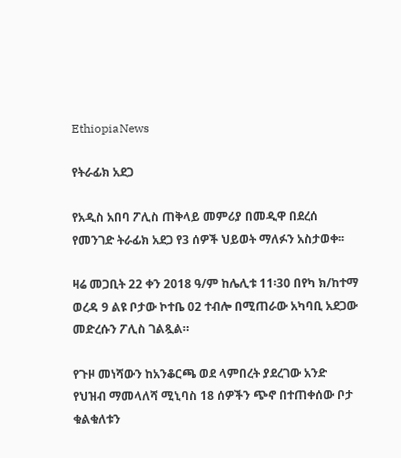EthiopiaNews

የትራፊክ አደጋ

የአዲስ አበባ ፖሊስ ጠቅላይ መምሪያ በመዲዋ በደረሰ የመንገድ ትራፊክ አደጋ የ3 ሰዎች ህይወት ማለፉን አስታወቀ፡፡

ዛሬ መጋቢት 22 ቀን 2018 ዓ/ም ከሌሊቱ 11፡30 በየካ ክ/ከተማ ወረዳ 9 ልዩ ቦታው ኮተቤ 02 ተብሎ በሚጠራው አካባቢ አደጋው መድረሱን ፖሊስ ገልጿል።

የጉዞ መነሻውን ከአንቆርጫ ወደ ላምበረት ያደረገው አንድ የህዝብ ማመላለሻ ሚኒባስ 18 ሰዎችን ጭኖ በተጠቀሰው ቦታ ቁልቁለቱን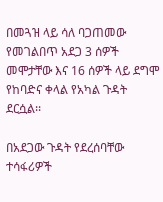በመጓዝ ላይ ሳለ ባጋጠመው የመገልበጥ አደጋ 3 ሰዎች መሞታቸው እና 16 ሰዎች ላይ ደግሞ የከባድና ቀላል የአካል ጉዳት ደርሷል፡፡

በአደጋው ጉዳት የደረሰባቸው ተሳፋሪዎች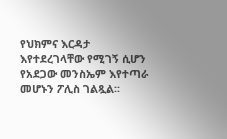የህክምና እርዳታ እየተደረገላቸው የሚገኝ ሲሆን የአደጋው መንስኤም እየተጣራ መሆኑን ፖሊስ ገልጿል፡፡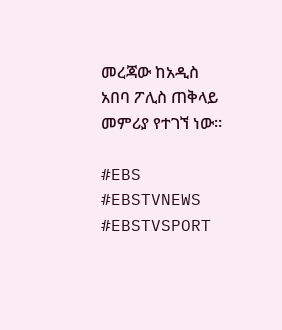መረጃው ከአዲስ አበባ ፖሊስ ጠቅላይ መምሪያ የተገኘ ነው።

#EBS
#EBSTVNEWS
#EBSTVSPORT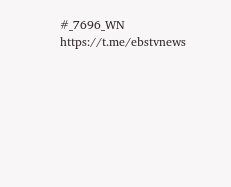#_7696_WN
https://t.me/ebstvnews